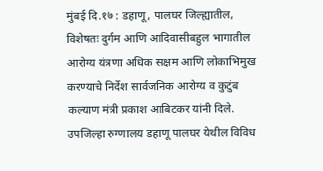मुंबई दि.१७ : डहाणू, पालघर जिल्ह्यातील, विशेषतः दुर्गम आणि आदिवासीबहुल भागातील आरोग्य यंत्रणा अधिक सक्षम आणि लोकाभिमुख करण्याचे निर्देश सार्वजनिक आरोग्य व कुटुंब कल्याण मंत्री प्रकाश आबिटकर यांनी दिले.
उपजिल्हा रुग्णालय डहाणू पालघर येथील विविध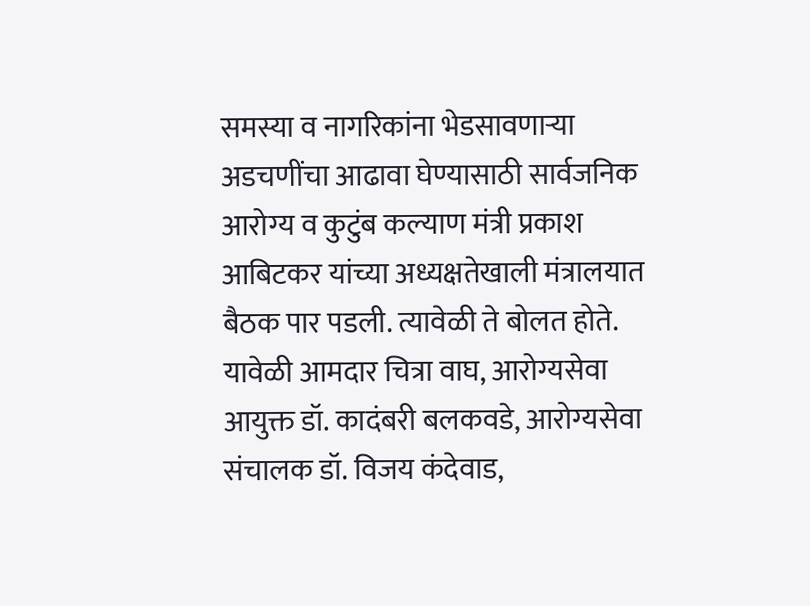समस्या व नागरिकांना भेडसावणाऱ्या अडचणींचा आढावा घेण्यासाठी सार्वजनिक आरोग्य व कुटुंब कल्याण मंत्री प्रकाश आबिटकर यांच्या अध्यक्षतेखाली मंत्रालयात बैठक पार पडली. त्यावेळी ते बोलत होते. यावेळी आमदार चित्रा वाघ, आरोग्यसेवा आयुक्त डॉ. कादंबरी बलकवडे, आरोग्यसेवा संचालक डॉ. विजय कंदेवाड,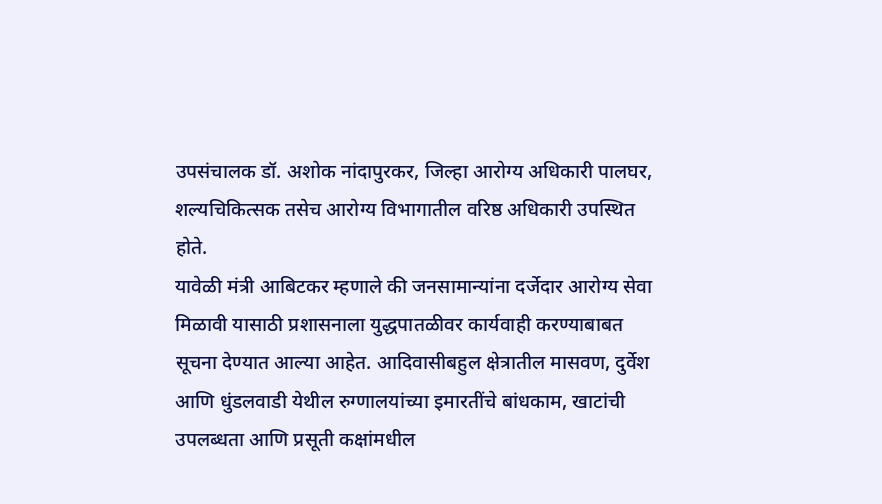उपसंचालक डॉ. अशोक नांदापुरकर, जिल्हा आरोग्य अधिकारी पालघर, शल्यचिकित्सक तसेच आरोग्य विभागातील वरिष्ठ अधिकारी उपस्थित होते.
यावेळी मंत्री आबिटकर म्हणाले की जनसामान्यांना दर्जेदार आरोग्य सेवा मिळावी यासाठी प्रशासनाला युद्धपातळीवर कार्यवाही करण्याबाबत सूचना देण्यात आल्या आहेत. आदिवासीबहुल क्षेत्रातील मासवण, दुर्वेश आणि धुंडलवाडी येथील रुग्णालयांच्या इमारतींचे बांधकाम, खाटांची उपलब्धता आणि प्रसूती कक्षांमधील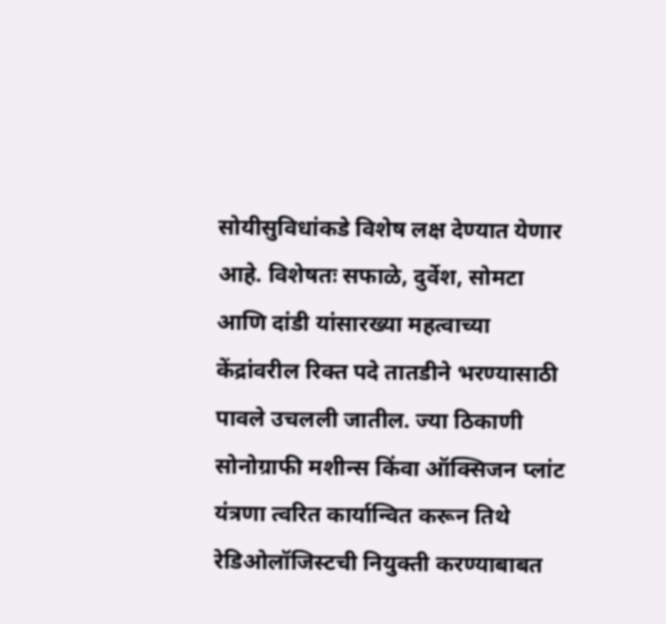सोयीसुविधांकडे विशेष लक्ष देण्यात येणार आहे. विशेषतः सफाळे, दुर्वेश, सोमटा आणि दांडी यांसारख्या महत्वाच्या केंद्रांवरील रिक्त पदे तातडीने भरण्यासाठी पावले उचलली जातील. ज्या ठिकाणी सोनोग्राफी मशीन्स किंवा ऑक्सिजन प्लांट यंत्रणा त्वरित कार्यान्वित करून तिथे रेडिओलॉजिस्टची नियुक्ती करण्याबाबत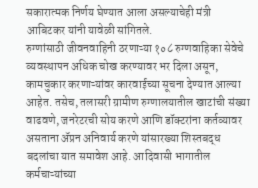सकारात्मक निर्णय घेण्यात आला असल्याचेही मंत्री आबिटकर यांनी यावेळी सांगितले.
रुग्णांसाठी जीवनवाहिनी ठरणाऱ्या १०८ रुग्णवाहिका सेवेचे व्यवस्थापन अधिक चोख करण्यावर भर दिला असून, कामचुकार करणाऱ्यांवर कारवाईच्या सूचना देण्यात आल्या आहेत. तसेच, तलासरी ग्रामीण रुग्णालयातील खाटांची संख्या वाढवणे, जनरेटरची सोय करणे आणि डॉक्टरांना कर्तव्यावर असताना ॲप्रन अनिवार्य करणे यांसारख्या शिस्तबद्ध बदलांचा यात समावेश आहे. आदिवासी भागातील कर्मचाऱ्यांच्या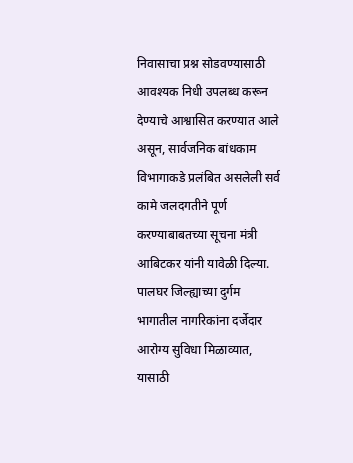निवासाचा प्रश्न सोडवण्यासाठी आवश्यक निधी उपलब्ध करून देण्याचे आश्वासित करण्यात आले असून, सार्वजनिक बांधकाम विभागाकडे प्रलंबित असलेली सर्व कामे जलदगतीने पूर्ण करण्याबाबतच्या सूचना मंत्री आबिटकर यांनी यावेळी दिल्या.
पालघर जिल्ह्याच्या दुर्गम भागातील नागरिकांना दर्जेदार आरोग्य सुविधा मिळाव्यात, यासाठी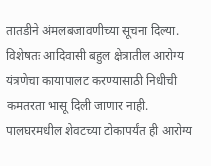तातडीने अंमलबजावणीच्या सूचना दिल्या. विशेषतः आदिवासी बहुल क्षेत्रातील आरोग्य यंत्रणेचा कायापालट करण्यासाठी निधीची कमतरता भासू दिली जाणार नाही. पालघरमधील शेवटच्या टोकापर्यंत ही आरोग्य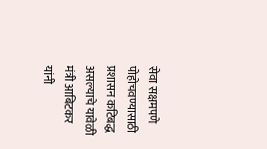सेवा सक्षमपणे पोहोचवण्यासाठी प्रशासन कटिबद्ध असल्याचे यावेळी मंत्री आबिटकर यांनी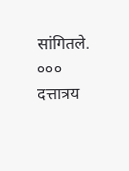सांगितले.
०००
दत्तात्रय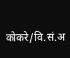कोकरे/वि.सं.अ